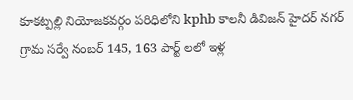కూకట్పల్లి నియోజకవర్గం పరిధిలోని kphb కాలనీ డివిజన్ హైదర్ నగర్ గ్రామ సర్వే నంబర్ 145, 163 పార్ట్ లలో ఇళ్ల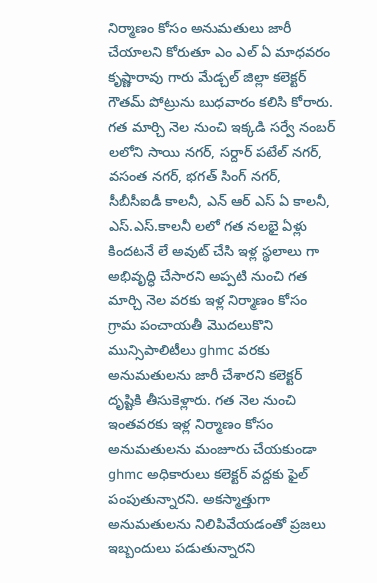నిర్మాణం కోసం అనుమతులు జారీ చేయాలని కోరుతూ ఎం ఎల్ ఏ మాధవరం కృష్ణారావు గారు మేడ్చల్ జిల్లా కలెక్టర్ గౌతమ్ పోట్రును బుధవారం కలిసి కోరారు. గత మార్చి నెల నుంచి ఇక్కడి సర్వే నంబర్ లలోని సాయి నగర్, సర్దార్ పటేల్ నగర్, వసంత నగర్, భగత్ సింగ్ నగర్, సీబీసీఐడీ కాలనీ, ఎన్ ఆర్ ఎస్ ఏ కాలనీ, ఎస్.ఎస్.కాలనీ లలో గత నలభై ఏళ్లు కిందటనే లే అవుట్ చేసి ఇళ్ల స్థలాలు గా అభివృద్ధి చేసారని అప్పటి నుంచి గత మార్చి నెల వరకు ఇళ్ల నిర్మాణం కోసం గ్రామ పంచాయతీ మొదలుకొని మున్సిపాలిటీలు ghmc వరకు అనుమతులను జారీ చేశారని కలెక్టర్ దృష్టికి తీసుకెళ్లారు. గత నెల నుంచి ఇంతవరకు ఇళ్ల నిర్మాణం కోసం అనుమతులను మంజూరు చేయకుండా ghmc అధికారులు కలెక్టర్ వద్దకు ఫైల్ పంపుతున్నారని. అకస్మాత్తుగా అనుమతులను నిలిపివేయడంతో ప్రజలు ఇబ్బందులు పడుతున్నారని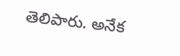తెలిపారు. అనేక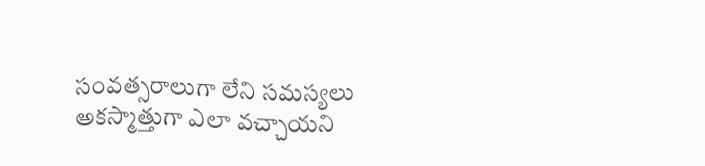సంవత్సరాలుగా లేని సమస్యలు అకస్మాత్తుగా ఎలా వచ్చాయని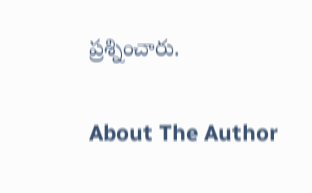ప్రశ్నించారు.

About The Author